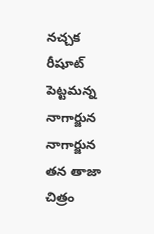నచ్చక రీషూట్ పెట్టమన్న నాగార్జున
నాగార్జున తన తాజా చిత్రం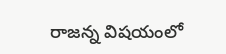రాజన్న విషయంలో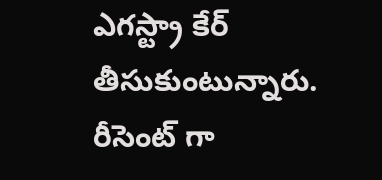ఎగస్ట్రా కేర్ తీసుకుంటున్నారు. రీసెంట్ గా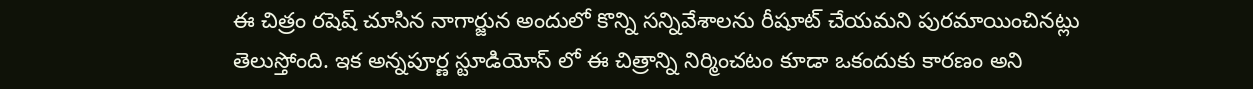ఈ చిత్రం రషెష్ చూసిన నాగార్జున అందులో కొన్ని సన్నివేశాలను రీషూట్ చేయమని పురమాయించినట్లు తెలుస్తోంది. ఇక అన్నపూర్ణ స్టూడియోస్ లో ఈ చిత్రాన్ని నిర్మించటం కూడా ఒకందుకు కారణం అని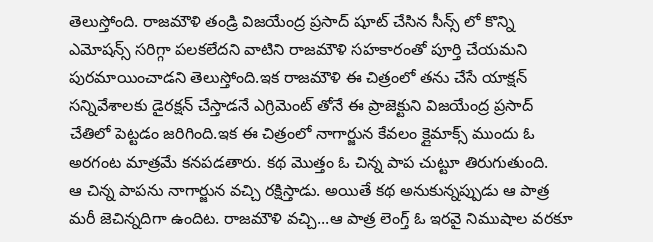తెలుస్తోంది. రాజమౌళి తండ్రి విజయేంద్ర ప్రసాద్ షూట్ చేసిన సీన్స్ లో కొన్ని ఎమోషన్స్ సరిగ్గా పలకలేదని వాటిని రాజమౌళి సహకారంతో పూర్తి చేయమని పురమాయించాడని తెలుస్తోంది.ఇక రాజమౌళి ఈ చిత్రంలో తను చేసే యాక్షన్ సన్నివేశాలకు డైరక్షన్ చేస్తాడనే ఎగ్రిమెంట్ తోనే ఈ ప్రాజెక్టుని విజయేంద్ర ప్రసాద్ చేతిలో పెట్టడం జరిగింది.ఇక ఈ చిత్రంలో నాగార్జున కేవలం క్లైమాక్స్ ముందు ఓ అరగంట మాత్రమే కనపడతారు. కథ మొత్తం ఓ చిన్న పాప చుట్టూ తిరుగుతుంది.
ఆ చిన్న పాపను నాగార్జున వచ్చి రక్షిస్తాడు. అయితే కథ అనుకున్నప్పుడు ఆ పాత్ర మరీ జెచిన్నదిగా ఉందిట. రాజమౌళి వచ్చి...ఆ పాత్ర లెంగ్త్ ఓ ఇరవై నిముషాల వరకూ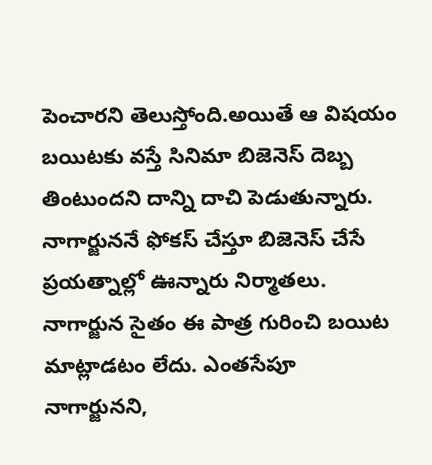పెంచారని తెలుస్తోంది.అయితే ఆ విషయం బయిటకు వస్తే సినిమా బిజెనెస్ దెబ్బ తింటుందని దాన్ని దాచి పెడుతున్నారు. నాగార్జుననే ఫోకస్ చేస్తూ బిజెనెస్ చేసే ప్రయత్నాల్లో ఊన్నారు నిర్మాతలు. నాగార్జున సైతం ఈ పాత్ర గురించి బయిట మాట్లాడటం లేదు. ఎంతసేపూ నాగార్జునని,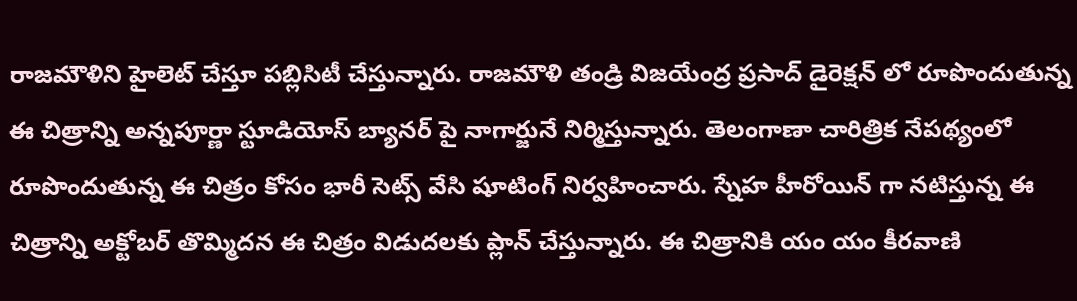రాజమౌళిని హైలెట్ చేస్తూ పబ్లిసిటీ చేస్తున్నారు. రాజమౌళి తండ్రి విజయేంద్ర ప్రసాద్ డైరెక్షన్ లో రూపొందుతున్న ఈ చిత్రాన్ని అన్నపూర్ణా స్టూడియోస్ బ్యానర్ పై నాగార్జునే నిర్మిస్తున్నారు. తెలంగాణా చారిత్రిక నేపథ్యంలో రూపొందుతున్న ఈ చిత్రం కోసం భారీ సెట్స్ వేసి షూటింగ్ నిర్వహించారు. స్నేహ హీరోయిన్ గా నటిస్తున్న ఈ చిత్రాన్ని అక్టోబర్ తొమ్మిదన ఈ చిత్రం విడుదలకు ప్లాన్ చేస్తున్నారు. ఈ చిత్రానికి యం యం కీరవాణి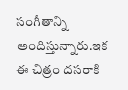సంగీతాన్ని అందిస్తున్నారు.ఇక ఈ చిత్రం దసరాకి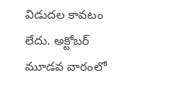విడుదల కావటం లేదు. అక్టోబర్ మూడవ వారంలో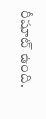రీషూట్ ఉంది.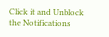Click it and Unblock the Notifications